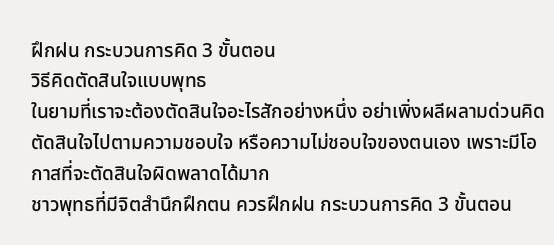ฝึกฝน กระบวนการคิด 3 ขั้นตอน
วิธีคิดตัดสินใจแบบพุทธ
ในยามที่เราจะต้องตัดสินใจอะไรสักอย่างหนึ่ง อย่าเพิ่งผลีผลามด่วนคิดตัดสินใจไปตามความชอบใจ หรือความไม่ชอบใจของตนเอง เพราะมีโอกาสที่จะตัดสินใจผิดพลาดได้มาก
ชาวพุทธที่มีจิตสำนึกฝึกตน ควรฝึกฝน กระบวนการคิด 3 ขั้นตอน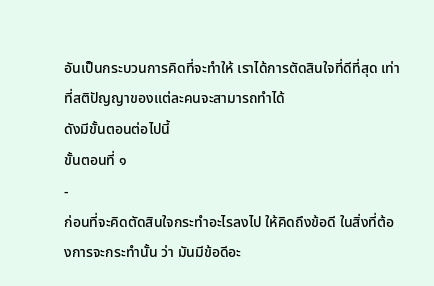อันเป็นกระบวนการคิดที่จะทำให้ เราได้การตัดสินใจที่ดีที่สุด เท่าที่สติปัญญาของแต่ละคนจะสามารถทำได้
ดังมีขั้นตอนต่อไปนี้
ขั้นตอนที่ ๑
-
ก่อนที่จะคิดตัดสินใจกระทำอะไรลงไป ให้คิดถึงข้อดี ในสิ่งที่ต้องการจะกระทำนั้น ว่า มันมีข้อดีอะ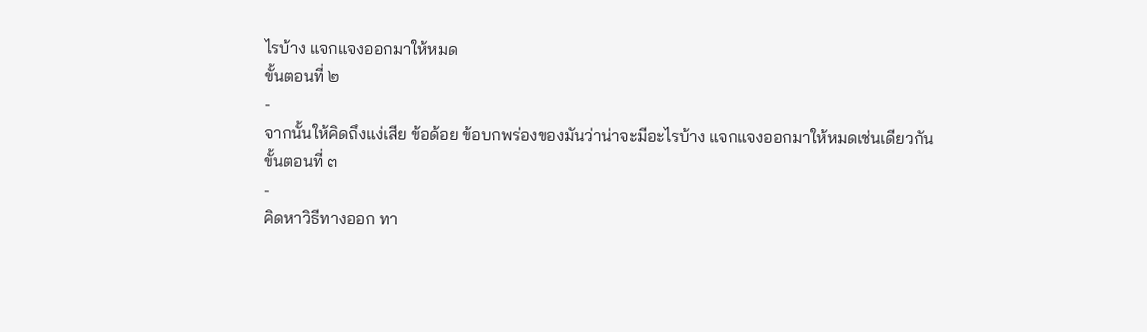ไรบ้าง แจกแจงออกมาให้หมด
ขั้นตอนที่ ๒
-
จากนั้นให้คิดถึงแง่เสีย ข้อด้อย ข้อบกพร่องของมันว่าน่าจะมีอะไรบ้าง แจกแจงออกมาให้หมดเช่นเดียวกัน
ขั้นตอนที่ ๓
-
คิดหาวิธีทางออก ทา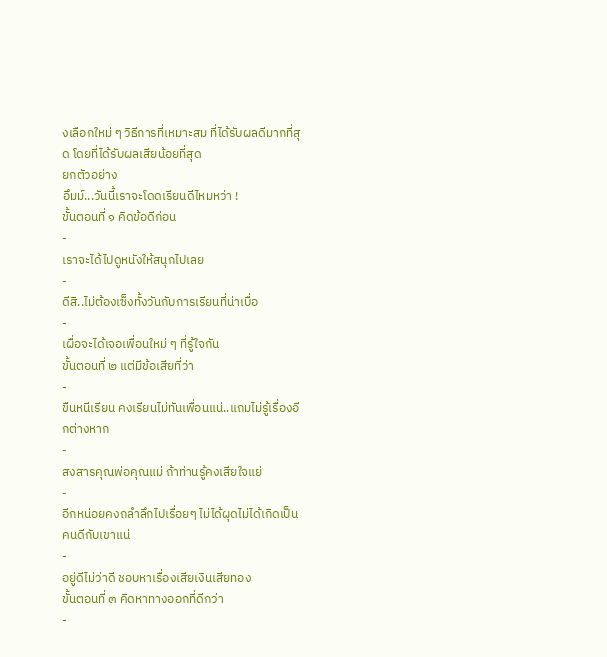งเลือกใหม่ ๆ วิธีการที่เหมาะสม ที่ได้รับผลดีมากที่สุด โดยที่ได้รับผลเสียน้อยที่สุด
ยกตัวอย่าง
อึมม์...วันนี้เราจะโดดเรียนดีไหมหว่า !
ขั้นตอนที่ ๑ คิดข้อดีก่อน
-
เราจะได้ไปดูหนังให้สนุกไปเลย
-
ดีสิ..ไม่ต้องเซ็งทั้งวันกับการเรียนที่น่าเบื่อ
-
เผื่อจะได้เจอเพื่อนใหม่ ๆ ที่รู้ใจกัน
ขั้นตอนที่ ๒ แต่มีข้อเสียที่ว่า
-
ขืนหนีเรียน คงเรียนไม่ทันเพื่อนแน่..แถมไม่รู้เรื่องอีกต่างหาก
-
สงสารคุณพ่อคุณแม่ ถ้าท่านรู้คงเสียใจแย่
-
อีกหน่อยคงถลำลึกไปเรื่อยๆ ไม่ได้ผุดไม่ได้เกิดเป็นคนดีกับเขาแน่
-
อยู่ดีไม่ว่าดี ชอบหาเรื่องเสียเงินเสียทอง
ขั้นตอนที่ ๓ คิดหาทางออกที่ดีกว่า
-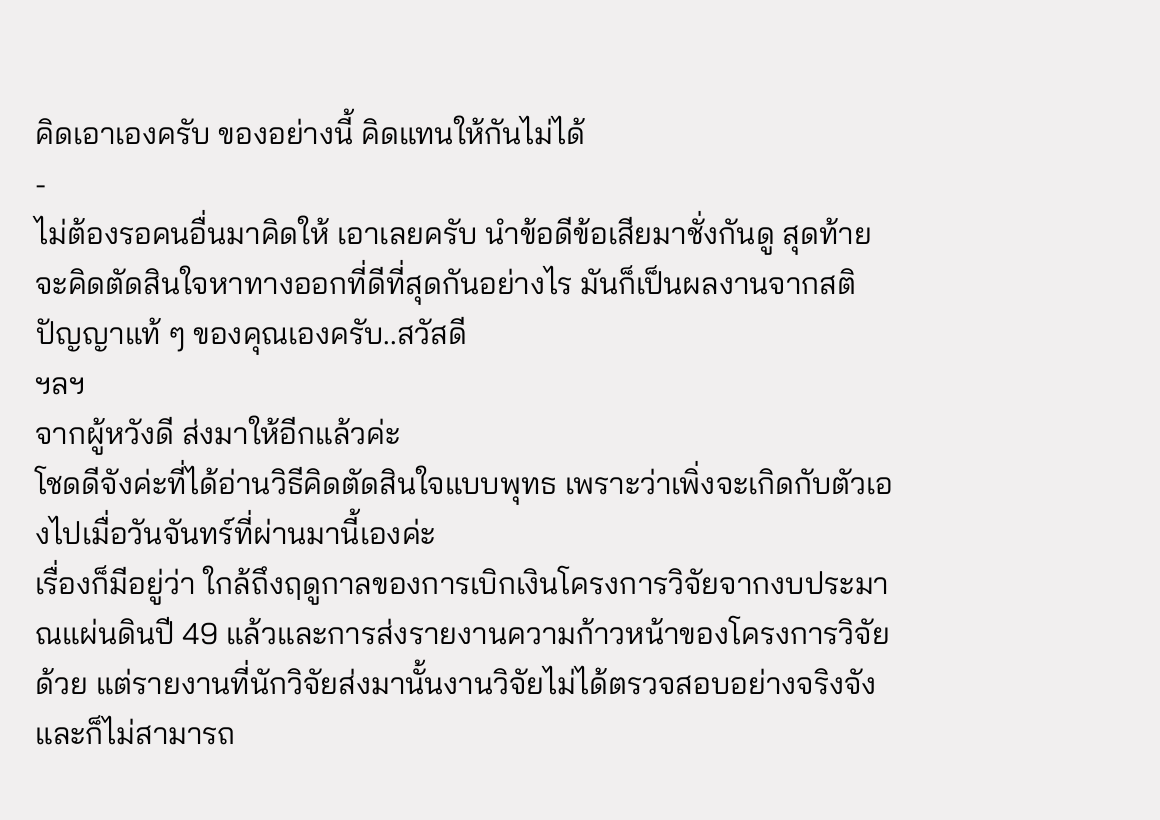คิดเอาเองครับ ของอย่างนี้ คิดแทนให้กันไม่ได้
-
ไม่ต้องรอคนอื่นมาคิดให้ เอาเลยครับ นำข้อดีข้อเสียมาชั่งกันดู สุดท้ายจะคิดตัดสินใจหาทางออกที่ดีที่สุดกันอย่างไร มันก็เป็นผลงานจากสติปัญญาแท้ ๆ ของคุณเองครับ..สวัสดี
ฯลฯ
จากผู้หวังดี ส่งมาให้อีกแล้วค่ะ
โชดดีจังค่ะที่ได้อ่านวิธีคิดตัดสินใจแบบพุทธ เพราะว่าเพิ่งจะเกิดกับตัวเองไปเมื่อวันจันทร์ที่ผ่านมานี้เองค่ะ
เรื่องก็มีอยู่ว่า ใกล้ถึงฤดูกาลของการเบิกเงินโครงการวิจัยจากงบประมาณแผ่นดินปี 49 แล้วและการส่งรายงานความก้าวหน้าของโครงการวิจัยด้วย แต่รายงานที่นักวิจัยส่งมานั้นงานวิจัยไม่ได้ตรวจสอบอย่างจริงจังและก็ไม่สามารถ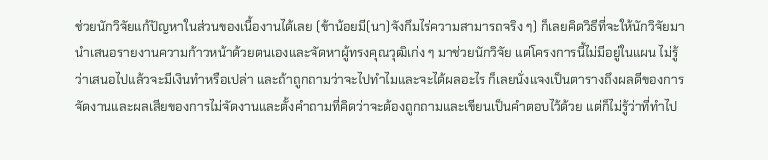ช่วยนักวิจัยแก้ปัญหาในส่วนของเนื้องานได้เลย (ข้าน้อยมี(นา)จังกึมไร่ความสามารถจริง ๆ) ก็เลยคิดวิธีที่จะให้นักวิจัยมานำเสนอรายงานความก้าวหน้าด้วยตนเองและจัดหาผู้ทรงคุณวุฒิเก่ง ๆ มาช่วยนักวิจัย แต่โครงการนี้ไม่มีอยู่ในแผน ไม่รู้ว่าเสนอไปแล้วจะมีเงินทำหรือเปล่า และถ้าถูกถามว่าจะไปทำไมและจะได้ผลอะไร ก็เลยนั่งแจงเป็นตารางถึงผลดีของการจัดงานและผลเสียของการไม่จัดงานและตั้งคำถามที่คิดว่าจะต้องถูกถามและเขียนเป็นคำตอบไว้ด้วย แต่ก็ไม่รู้ว่าที่ทำไป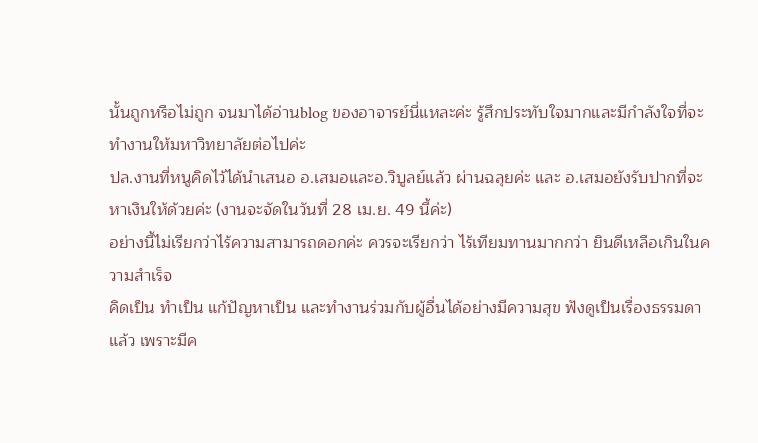นั้นถูกหรือไม่ถูก จนมาได้อ่านblog ของอาจารย์นี่แหละค่ะ รู้สึกประทับใจมากและมีกำลังใจที่จะทำงานให้มหาวิทยาลัยต่อไปค่ะ
ปล.งานที่หนูคิดไว้ได้นำเสนอ อ.เสมอและอ.วิบูลย์แล้ว ผ่านฉลุยค่ะ และ อ.เสมอยังรับปากที่จะหาเงินให้ด้วยค่ะ (งานจะจัดในวันที่ 28 เม.ย. 49 นี้ค่ะ)
อย่างนี้ไม่เรียกว่าไร้ความสามารถดอกค่ะ ควรจะเรียกว่า ไร้เทียมทานมากกว่า ยินดีเหลือเกินในความสำเร็จ
คิดเป็น ทำเป็น แก้ปัญหาเป็น และทำงานร่วมกับผู้อื่นได้อย่างมีความสุข ฟังดูเป็นเรื่องธรรมดาแล้ว เพราะมีค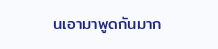นเอามาพูดกันมาก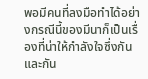พอมีคนที่ลงมือทำได้อย่างกรณีนี้ของมีนาก็เป็นเรื่องที่น่าให้กำลังใจซึ่งกันและกัน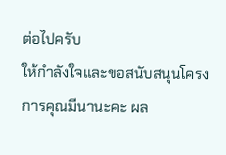ต่อไปครับ
ให้กำลังใจและขอสนับสนุนโครงการคุณมีนานะคะ ผล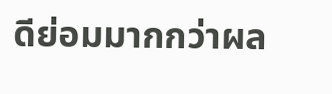ดีย่อมมากกว่าผล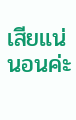เสียแน่นอนค่ะ